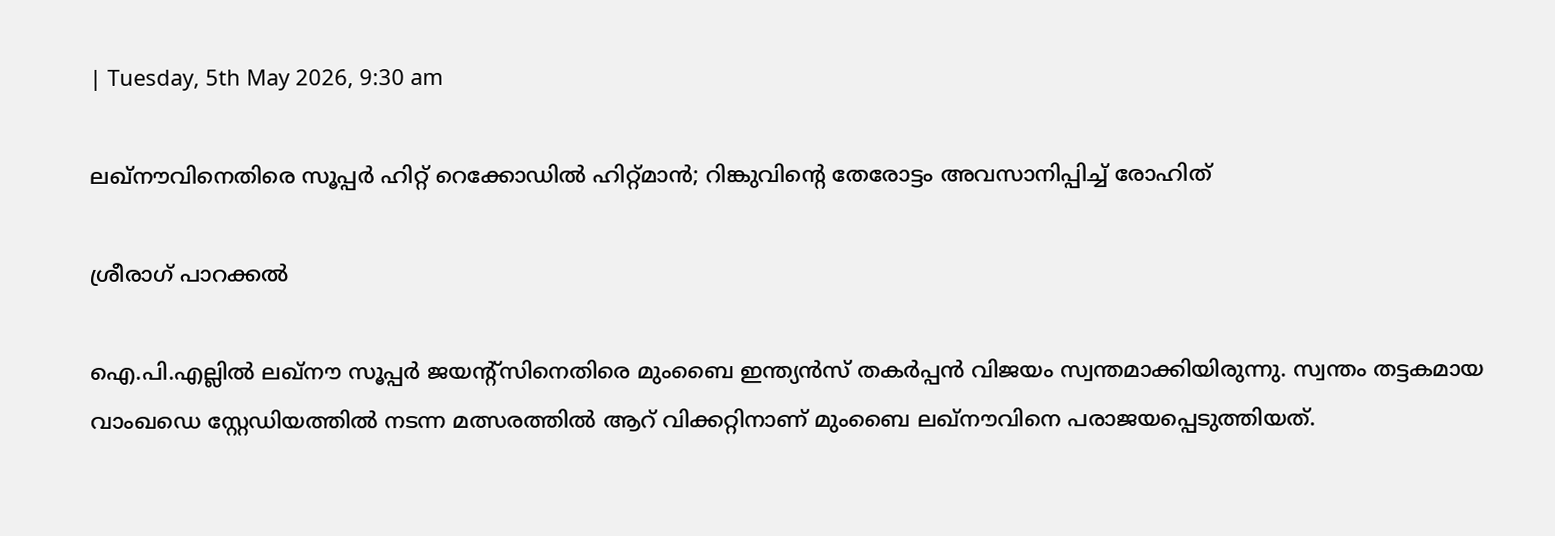| Tuesday, 5th May 2026, 9:30 am

ലഖ്‌നൗവിനെതിരെ സൂപ്പര്‍ ഹിറ്റ് റെക്കോഡില്‍ ഹിറ്റ്മാന്‍; റിങ്കുവിന്റെ തേരോട്ടം അവസാനിപ്പിച്ച് രോഹിത്

ശ്രീരാഗ് പാറക്കല്‍

ഐ.പി.എല്ലില്‍ ലഖ്‌നൗ സൂപ്പര്‍ ജയന്റ്സിനെതിരെ മുംബൈ ഇന്ത്യന്‍സ് തകര്‍പ്പന്‍ വിജയം സ്വന്തമാക്കിയിരുന്നു. സ്വന്തം തട്ടകമായ വാംഖഡെ സ്റ്റേഡിയത്തില്‍ നടന്ന മത്സരത്തില്‍ ആറ് വിക്കറ്റിനാണ് മുംബൈ ലഖ്‌നൗവിനെ പരാജയപ്പെടുത്തിയത്.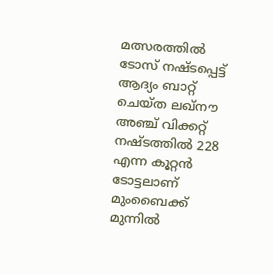മത്സരത്തില്‍ ടോസ് നഷ്ടപ്പെട്ട് ആദ്യം ബാറ്റ് ചെയ്ത ലഖ്‌നൗ അഞ്ച് വിക്കറ്റ് നഷ്ടത്തില്‍ 228 എന്ന കൂറ്റന്‍ ടോട്ടലാണ് മുംബൈക്ക് മുന്നില്‍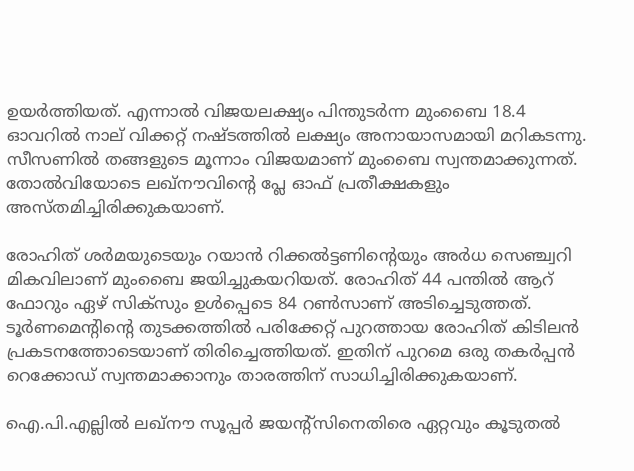ഉയര്‍ത്തിയത്. എന്നാല്‍ വിജയലക്ഷ്യം പിന്തുടര്‍ന്ന മുംബൈ 18.4 ഓവറില്‍ നാല് വിക്കറ്റ് നഷ്ടത്തില്‍ ലക്ഷ്യം അനായാസമായി മറികടന്നു. സീസണില്‍ തങ്ങളുടെ മൂന്നാം വിജയമാണ് മുംബൈ സ്വന്തമാക്കുന്നത്. തോല്‍വിയോടെ ലഖ്‌നൗവിന്റെ പ്ലേ ഓഫ് പ്രതീക്ഷകളും അസ്തമിച്ചിരിക്കുകയാണ്.

രോഹിത് ശര്‍മയുടെയും റയാന്‍ റിക്കല്‍ട്ടണിന്റെയും അര്‍ധ സെഞ്ച്വറി മികവിലാണ് മുംബൈ ജയിച്ചുകയറിയത്. രോഹിത് 44 പന്തില്‍ ആറ് ഫോറും ഏഴ് സിക്സും ഉള്‍പ്പെടെ 84 റണ്‍സാണ് അടിച്ചെടുത്തത്. ടൂര്‍ണമെന്റിന്റെ തുടക്കത്തില്‍ പരിക്കേറ്റ് പുറത്തായ രോഹിത് കിടിലന്‍ പ്രകടനത്തോടെയാണ് തിരിച്ചെത്തിയത്. ഇതിന് പുറമെ ഒരു തകര്‍പ്പന്‍ റെക്കോഡ് സ്വന്തമാക്കാനും താരത്തിന് സാധിച്ചിരിക്കുകയാണ്.

ഐ.പി.എല്ലില്‍ ലഖ്‌നൗ സൂപ്പര്‍ ജയന്റ്‌സിനെതിരെ ഏറ്റവും കൂടുതല്‍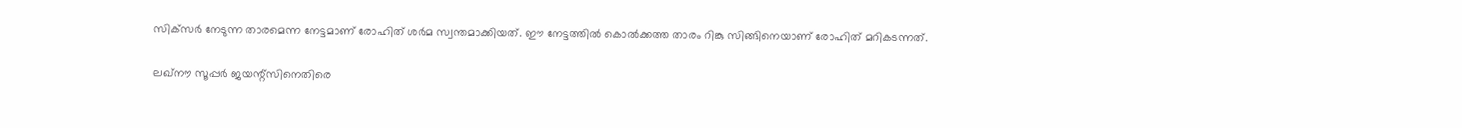സിക്‌സര്‍ നേടുന്ന താരമെന്ന നേട്ടമാണ് രോഹിത് ശര്‍മ സ്വന്തമാക്കിയത്. ഈ നേട്ടത്തില്‍ കൊല്‍ക്കത്ത താരം റിങ്കു സിങ്ങിനെയാണ് രോഹിത് മറികടന്നത്.

ലഖ്‌നൗ സൂപ്പര്‍ ജയന്റ്‌സിനെതിരെ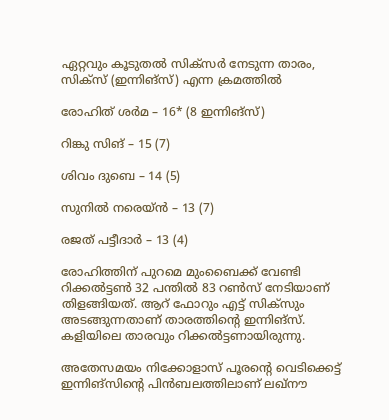ഏറ്റവും കൂടുതല്‍ സിക്‌സര്‍ നേടുന്ന താരം, സിക്‌സ് (ഇന്നിങ്‌സ്) എന്ന ക്രമത്തില്‍

രോഹിത് ശര്‍മ – 16* (8 ഇന്നിങ്സ്)

റിങ്കു സിങ് – 15 (7)

ശിവം ദുബെ – 14 (5)

സുനില്‍ നരെയ്ന്‍ – 13 (7)

രജത് പട്ടീദാര്‍ – 13 (4)

രോഹിത്തിന് പുറമെ മുംബൈക്ക് വേണ്ടി റിക്കല്‍ട്ടണ്‍ 32 പന്തില്‍ 83 റണ്‍സ് നേടിയാണ് തിളങ്ങിയത്. ആറ് ഫോറും എട്ട് സിക്‌സും അടങ്ങുന്നതാണ് താരത്തിന്റെ ഇന്നിങ്സ്. കളിയിലെ താരവും റിക്കല്‍ട്ടണായിരുന്നു.

അതേസമയം നിക്കോളാസ് പൂരന്റെ വെടിക്കെട്ട് ഇന്നിങ്സിന്റെ പിന്‍ബലത്തിലാണ് ലഖ്‌നൗ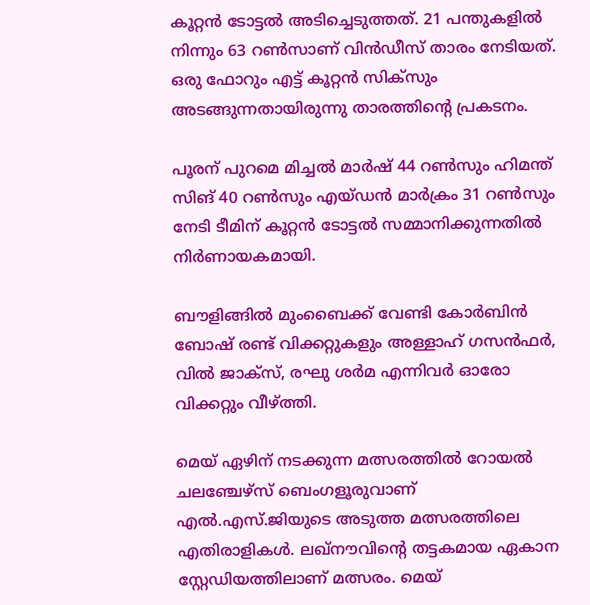കൂറ്റന്‍ ടോട്ടല്‍ അടിച്ചെടുത്തത്. 21 പന്തുകളില്‍ നിന്നും 63 റണ്‍സാണ് വിന്‍ഡീസ് താരം നേടിയത്. ഒരു ഫോറും എട്ട് കൂറ്റന്‍ സിക്‌സും അടങ്ങുന്നതായിരുന്നു താരത്തിന്റെ പ്രകടനം.

പൂരന് പുറമെ മിച്ചല്‍ മാര്‍ഷ് 44 റണ്‍സും ഹിമന്ത് സിങ് 40 റണ്‍സും എയ്ഡന്‍ മാര്‍ക്രം 31 റണ്‍സും നേടി ടീമിന് കൂറ്റന്‍ ടോട്ടല്‍ സമ്മാനിക്കുന്നതില്‍ നിര്‍ണായകമായി.

ബൗളിങ്ങില്‍ മുംബൈക്ക് വേണ്ടി കോര്‍ബിന്‍ ബോഷ് രണ്ട് വിക്കറ്റുകളും അള്ളാഹ് ഗസന്‍ഫര്‍, വില്‍ ജാക്സ്, രഘു ശര്‍മ എന്നിവര്‍ ഓരോ വിക്കറ്റും വീഴ്ത്തി.

മെയ് ഏഴിന് നടക്കുന്ന മത്സരത്തില്‍ റോയല്‍ ചലഞ്ചേഴ്‌സ് ബെംഗളൂരുവാണ് എല്‍.എസ്.ജിയുടെ അടുത്ത മത്സരത്തിലെ എതിരാളികള്‍. ലഖ്‌നൗവിന്റെ തട്ടകമായ ഏകാന സ്റ്റേഡിയത്തിലാണ് മത്സരം. മെയ്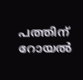പത്തിന് റോയല്‍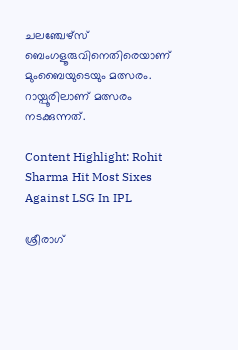ചലഞ്ചേഴ്‌സ് ബെംഗളൂരുവിനെതിരെയാണ് മുംബൈയുടെയും മത്സരം. റായ്പൂരിലാണ് മത്സരം നടക്കുന്നത്.

Content Highlight: Rohit Sharma Hit Most Sixes Against LSG In IPL

ശ്രീരാഗ്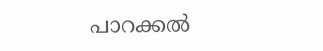പാറക്കല്‍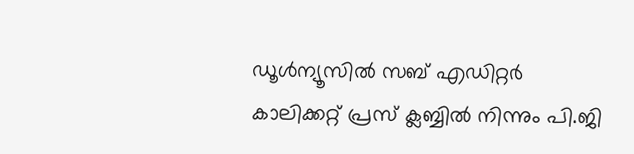ഡൂള്‍ന്യൂസില്‍ സബ് എഡിറ്റര്‍ കാലിക്കറ്റ് പ്രസ് ക്ലബ്ബില്‍ നിന്നും പി.ജി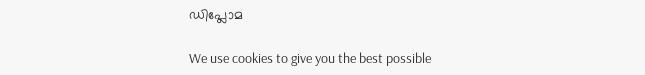ഡിപ്ലോമ

We use cookies to give you the best possible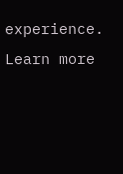experience. Learn more